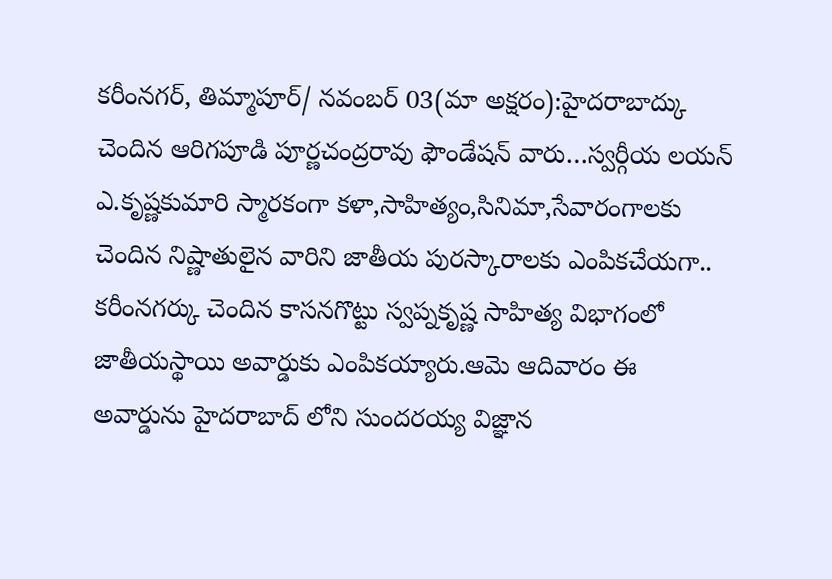కరీంనగర్, తిమ్మాపూర్/ నవంబర్ 03(మా అక్షరం):హైదరాబాద్కు చెందిన ఆరిగపూడి పూర్ణచంద్రరావు ఫౌండేషన్ వారు…స్వర్గీయ లయన్ ఎ.కృష్ణకుమారి స్మారకంగా కళా,సాహిత్యం,సినిమా,సేవారంగాలకు చెందిన నిష్ణాతులైన వారిని జాతీయ పురస్కారాలకు ఎంపికచేయగా.. కరీంనగర్కు చెందిన కాసనగొట్టు స్వప్నకృష్ణ సాహిత్య విభాగంలో జాతీయస్థాయి అవార్డుకు ఎంపికయ్యారు.ఆమె ఆదివారం ఈ అవార్డును హైదరాబాద్ లోని సుందరయ్య విజ్ఞాన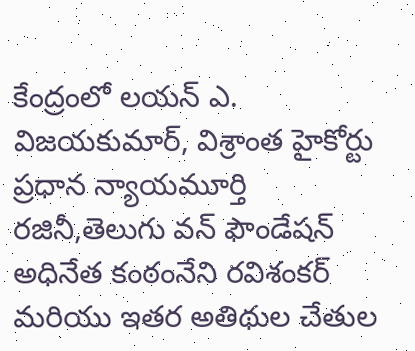కేంద్రంలో లయన్ ఎ. విజయకుమార్, విశ్రాంత హైకోర్టు ప్రధాన న్యాయమూర్తి రజినీ,తెలుగు వన్ ఫౌండేషన్ అధినేత కంఠంనేని రవిశంకర్ మరియు ఇతర అతిథుల చేతుల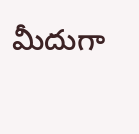మీదుగా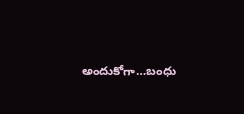అందుకోగా…బంధు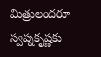మిత్రులందరూ స్వప్నకృష్ణకు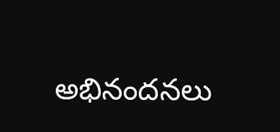అభినందనలు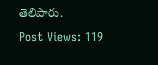తెలిపారు.
Post Views: 119